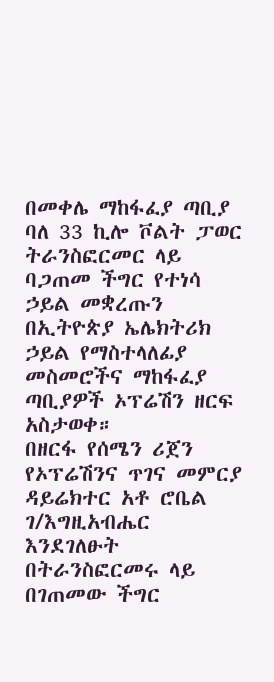በመቀሌ ማከፋፈያ ጣቢያ ባለ 33 ኪሎ ቮልት ፓወር ትራንስፎርመር ላይ ባጋጠመ ችግር የተነሳ ኃይል መቋረጡን በኢትዮጵያ ኤሌክትሪክ ኃይል የማስተላለፊያ መስመሮችና ማከፋፈያ ጣቢያዎች ኦፕሬሽን ዘርፍ አስታወቀ።
በዘርፋ የሰሜን ሪጀን የኦፕሬሽንና ጥገና መምርያ ዳይሬክተር አቶ ሮቤል ገ/እግዚአብሔር እንደገለፁት በትራንስፎርመሩ ላይ በገጠመው ችግር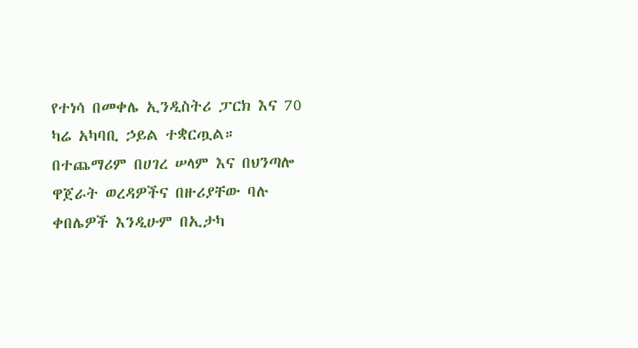የተነሳ በመቀሌ ኢንዲስትሪ ፓርክ እና 70 ካሬ አካባቢ ኃይል ተቋርጧል።
በተጨማሪም በሀገረ ሠላም እና በህንጣሎ ዋጀራት ወረዳዎችና በዙሪያቸው ባሉ ቀበሌዎች እንዲሁም በኢታካ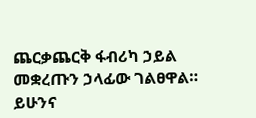ጨርቃጨርቅ ፋብሪካ ኃይል መቋረጡን ኃላፊው ገልፀዋል።
ይሁንና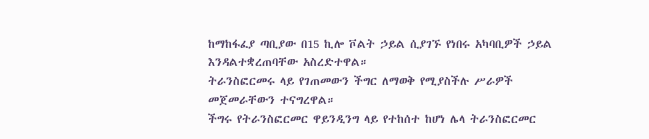ከማከፋፈያ ጣቢያው በ15 ኪሎ ቮልት ኃይል ሲያገኙ የነበሩ አካባቢዎች ኃይል እንዳልተቋረጠባቸው አስረድተዋል።
ትራንስፎርመሩ ላይ የገጠመውን ችግር ለማወቅ የሚያስችሉ ሥራዎች መጀመራቸውን ተናግረዋል።
ችግሩ የትራንስፎርመር ዋይንዲንግ ላይ የተከሰተ ከሆነ ሌላ ትራንስፎርመር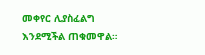መቀየር ሊያስፈልግ እንደሚችል ጠቁመዋል።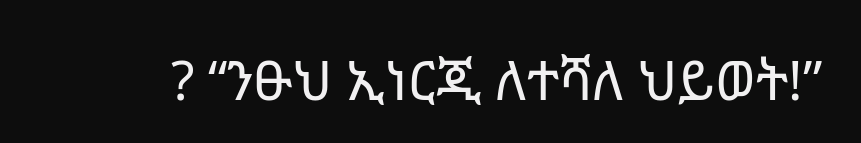? “ንፁህ ኢነርጂ ለተሻለ ህይወት!”